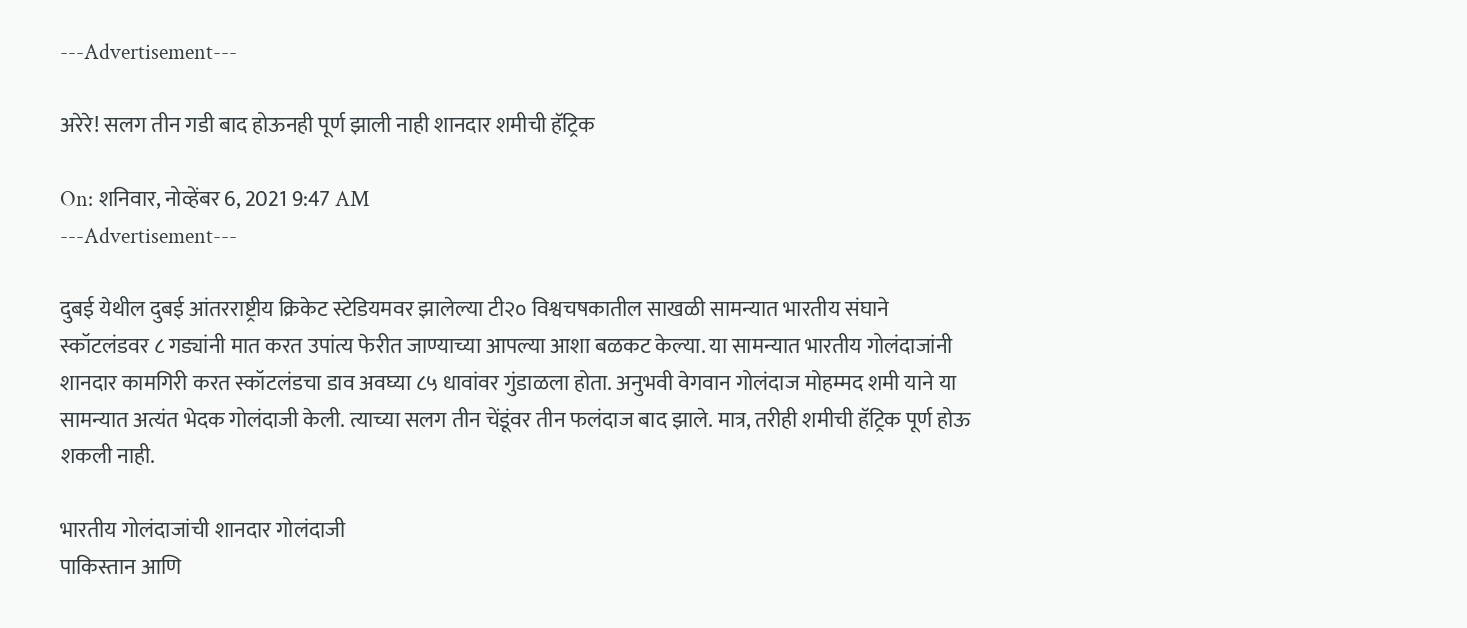---Advertisement---

अरेरे! सलग तीन गडी बाद होऊनही पूर्ण झाली नाही शानदार शमीची हॅट्रिक

On: शनिवार, नोव्हेंबर 6, 2021 9:47 AM
---Advertisement---

दुबई येथील दुबई आंतरराष्ट्रीय क्रिकेट स्टेडियमवर झालेल्या टी२० विश्वचषकातील साखळी सामन्यात भारतीय संघाने स्कॉटलंडवर ८ गड्यांनी मात करत उपांत्य फेरीत जाण्याच्या आपल्या आशा बळकट केल्या. या सामन्यात भारतीय गोलंदाजांनी शानदार कामगिरी करत स्कॉटलंडचा डाव अवघ्या ८५ धावांवर गुंडाळला होता. अनुभवी वेगवान गोलंदाज मोहम्मद शमी याने या सामन्यात अत्यंत भेदक गोलंदाजी केली. त्याच्या सलग तीन चेंडूंवर तीन फलंदाज बाद झाले. मात्र, तरीही शमीची हॅट्रिक पूर्ण होऊ शकली नाही.

भारतीय गोलंदाजांची शानदार गोलंदाजी
पाकिस्तान आणि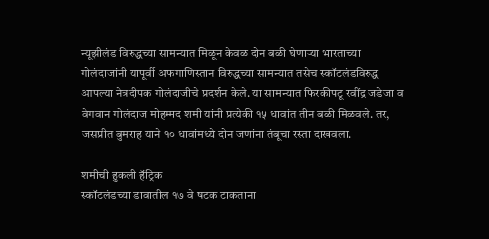न्यूझीलंड विरुद्धच्या सामन्यात मिळून केवळ दोन बळी घेणाऱ्या भारताच्या गोलंदाजांनी यापूर्वी अफगाणिस्तान विरुद्धच्या सामन्यात तसेच स्कॉटलंडविरुद्ध आपल्या नेत्रदीपक गोलंदाजीचे प्रदर्शन केले. या सामन्यात फिरकीपटू रवींद्र जडेजा व वेगवान गोलंदाज मोहम्मद शमी यांनी प्रत्येकी १५ धावांत तीन बळी मिळवले. तर, जसप्रीत बुमराह याने १० धावांमध्ये दोन जणांना तंबूचा रस्ता दाखवला.

शमीची हुकली हॅट्रिक
स्कॉटलंडच्या डावातील १७ वे षटक टाकताना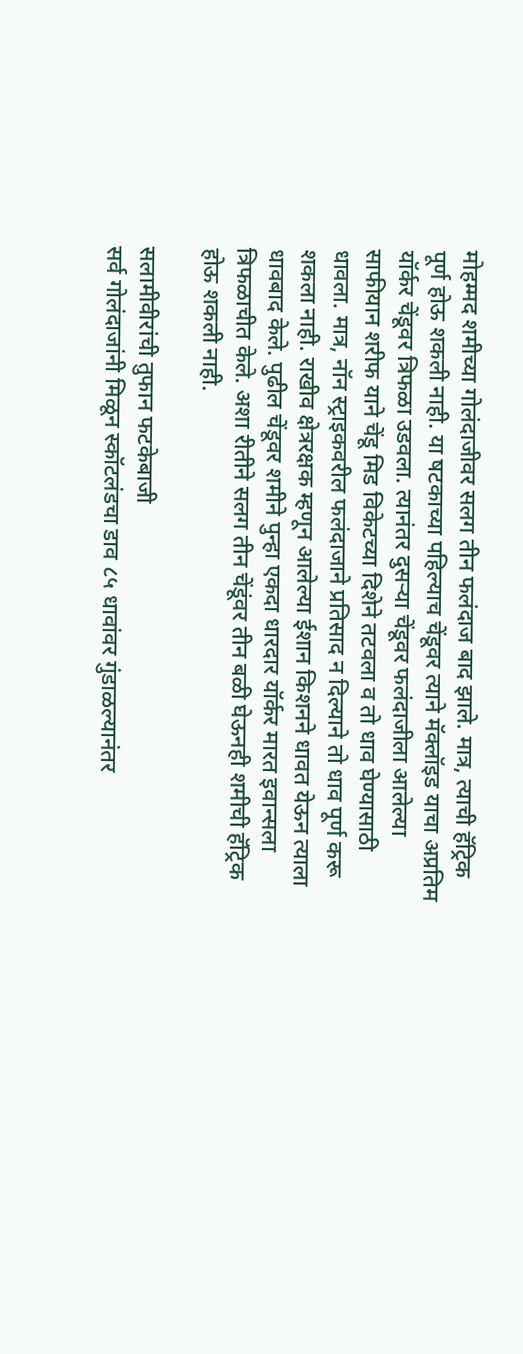मोहम्मद शमीच्या गोलंदाजीवर सलग तीन फलंदाज बाद झाले. मात्र, त्याची हॅट्रिक पूर्ण होऊ शकली नाही. या षटकाच्या पहिल्याच चेंडूवर त्याने मॅक्लॉइड याचा अप्रतिम यॉर्कर चेंडूवर त्रिफळा उडवला. त्यानंतर दुसऱ्या चेंडूवर फलंदाजीला आलेल्या साफीयान शरीफ याने चेंडू मिड विकेटच्या दिशेने तटवला व तो धाव घेण्यासाठी धावला. मात्र, नॉन स्ट्राइकवरील फलंदाजाने प्रतिसाद न दिल्याने तो धाव पूर्ण करू शकला नाही. राखीव क्षेत्ररक्षक म्हणून आलेल्या ईशान किशनने धावत येऊन त्याला धावबाद केले. पुढील चेंडूवर शमीने पुन्हा एकदा धारदार यॉर्कर मारत इवान्सला त्रिफळाचीत केले. अशा रीतीने सलग तीन चेंडूंवर तीन बळी घेऊनही शमीची हॅट्रिक होऊ शकली नाही.

सलामीवीरांची तुफान फटकेबाजी
सर्व गोलंदाजांनी मिळून स्कॉटलंडचा डाव ८५ धावांवर गुंडाळल्यानंतर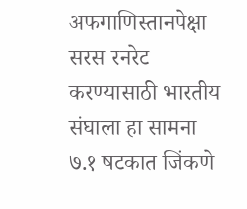अफगाणिस्तानपेक्षा सरस रनरेट करण्यासाठी भारतीय संघाला हा सामना ७.१ षटकात जिंकणे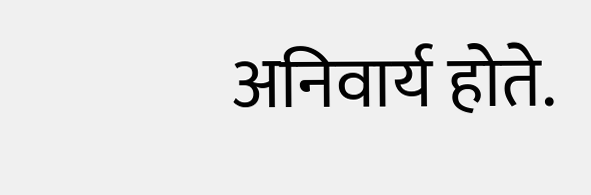अनिवार्य होते.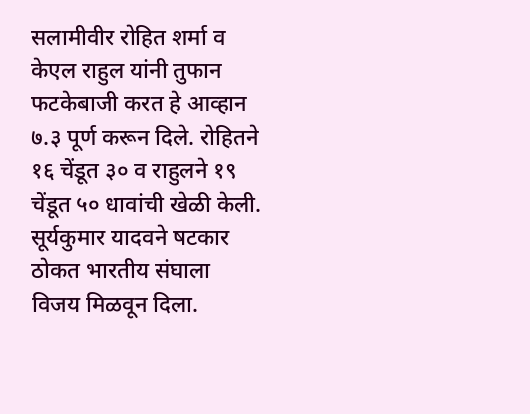सलामीवीर रोहित शर्मा व केएल राहुल यांनी तुफान फटकेबाजी करत हे आव्हान ७.३ पूर्ण करून दिले. रोहितने १६ चेंडूत ३० व राहुलने १९ चेंडूत ५० धावांची खेळी केली. सूर्यकुमार यादवने षटकार ठोकत भारतीय संघाला विजय मिळवून दिला.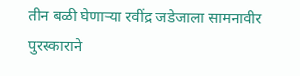तीन बळी घेणाऱ्या रवींद्र जडेजाला सामनावीर पुरस्काराने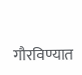गौरविण्यात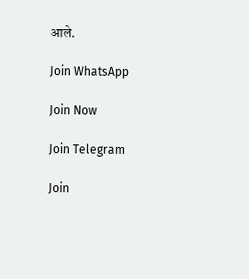आले.

Join WhatsApp

Join Now

Join Telegram

Join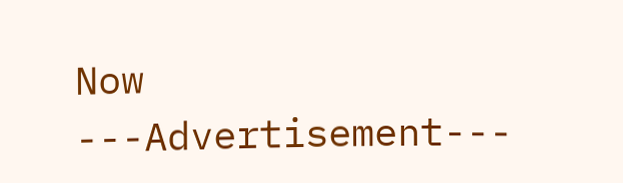Now
---Advertisement---